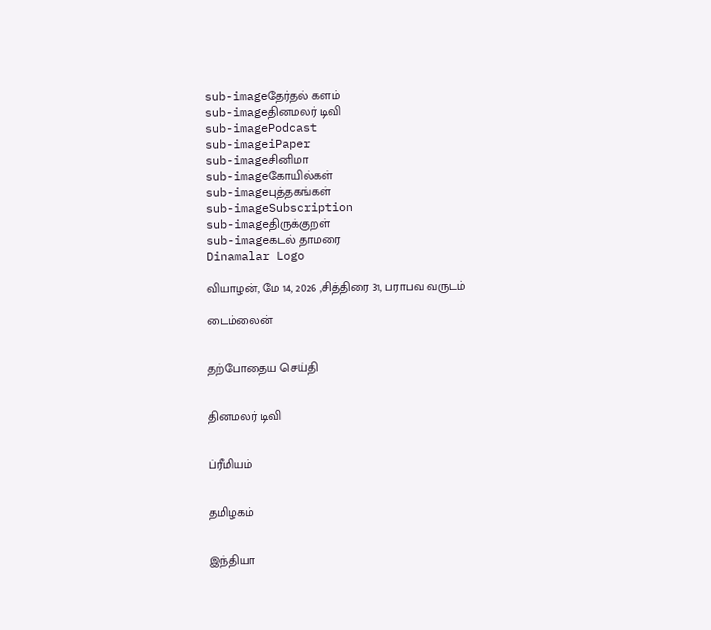sub-imageதேர்தல் களம்
sub-imageதினமலர் டிவி
sub-imagePodcast
sub-imageiPaper
sub-imageசினிமா
sub-imageகோயில்கள்
sub-imageபுத்தகங்கள்
sub-imageSubscription
sub-imageதிருக்குறள்
sub-imageகடல் தாமரை
Dinamalar Logo

வியாழன், மே 14, 2026 ,சித்திரை 31, பராபவ வருடம்

டைம்லைன்


தற்போதைய செய்தி


தினமலர் டிவி


ப்ரீமியம்


தமிழகம்


இந்தியா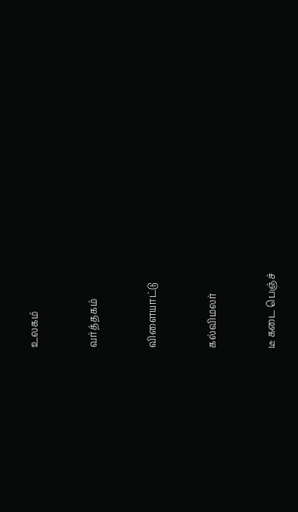உலகம்


வர்த்தகம்


விளையாட்டு


கல்விமலர்


டீ கடை பெஞ்ச்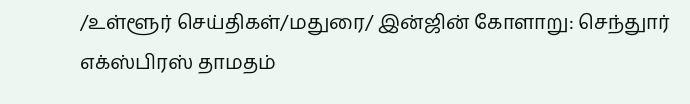/உள்ளூர் செய்திகள்/மதுரை/ இன்ஜின் கோளாறு: செந்துார் எக்ஸ்பிரஸ் தாமதம்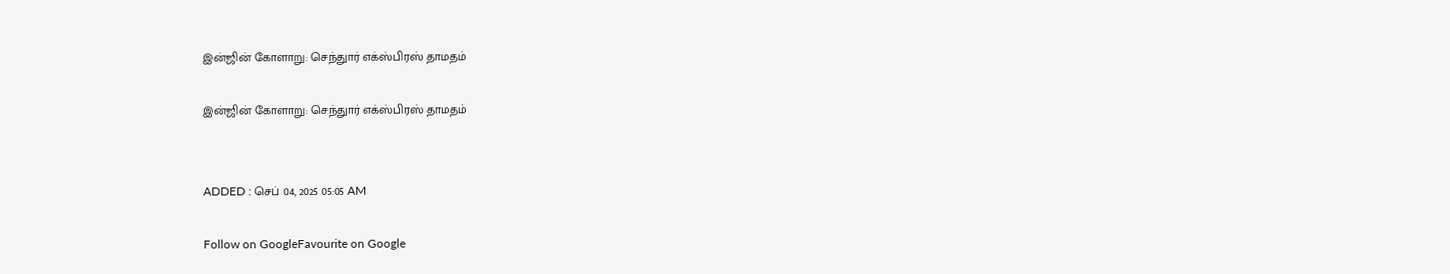இன்ஜின் கோளாறு: செந்துார் எக்ஸ்பிரஸ் தாமதம்

இன்ஜின் கோளாறு: செந்துார் எக்ஸ்பிரஸ் தாமதம்


ADDED : செப் 04, 2025 05:05 AM

Follow on GoogleFavourite on Google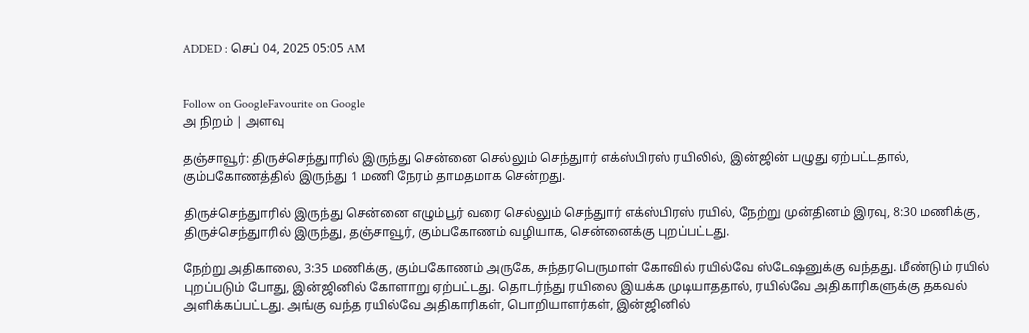ADDED : செப் 04, 2025 05:05 AM


Follow on GoogleFavourite on Google
அ நிறம் | அளவு

தஞ்சாவூர்: திருச்செந்துாரில் இருந்து சென்னை செல்லும் செந்துார் எக்ஸ்பிரஸ் ரயிலில், இன்ஜின் பழுது ஏற்பட்டதால், கும்பகோணத்தில் இருந்து 1 மணி நேரம் தாமதமாக சென்றது.

திருச்செந்துாரில் இருந்து சென்னை எழும்பூர் வரை செல்லும் செந்துார் எக்ஸ்பிரஸ் ரயில், நேற்று முன்தினம் இரவு, 8:30 மணிக்கு, திருச்செந்துாரில் இருந்து, தஞ்சாவூர், கும்பகோணம் வழியாக, சென்னைக்கு புறப்பட்டது.

நேற்று அதிகாலை, 3:35 மணிக்கு, கும்பகோணம் அருகே, சுந்தரபெருமாள் கோவில் ரயில்வே ஸ்டேஷனுக்கு வந்தது. மீண்டும் ரயில் புறப்படும் போது, இன்ஜினில் கோளாறு ஏற்பட்டது. தொடர்ந்து ரயிலை இயக்க முடியாததால், ரயில்வே அதிகாரிகளுக்கு தகவல் அளிக்கப்பட்டது. அங்கு வந்த ரயில்வே அதிகாரிகள், பொறியாளர்கள், இன்ஜினில்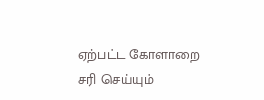ஏற்பட்ட கோளாறை சரி செய்யும்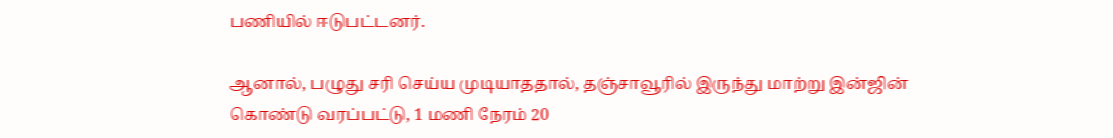பணியில் ஈடுபட்டனர்.

ஆனால், பழுது சரி செய்ய முடியாததால், தஞ்சாவூரில் இருந்து மாற்று இன்ஜின் கொண்டு வரப்பட்டு, 1 மணி நேரம் 20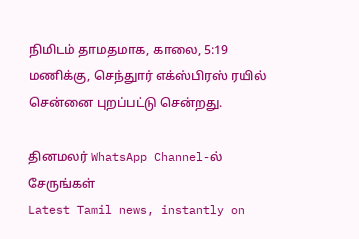நிமிடம் தாமதமாக, காலை, 5:19 மணிக்கு, செந்துார் எக்ஸ்பிரஸ் ரயில் சென்னை புறப்பட்டு சென்றது.

தினமலர் WhatsApp Channel-ல் சேருங்கள்
Latest Tamil news, instantly on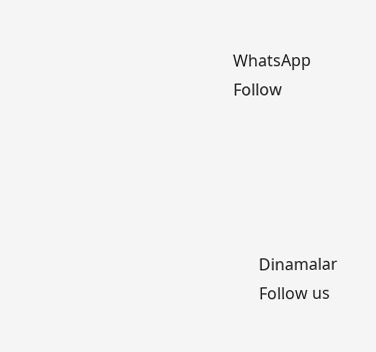WhatsApp
Follow





      Dinamalar
      Follow us